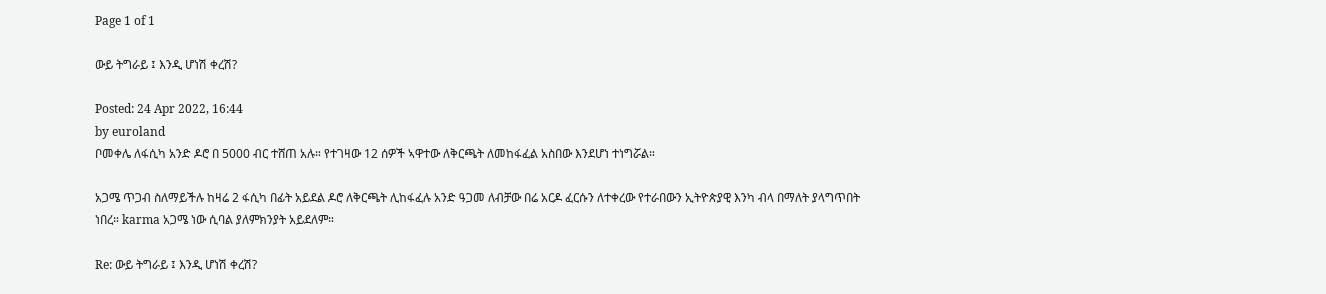Page 1 of 1

ውይ ትግራይ ፤ እንዲ ሆነሽ ቀረሽ?

Posted: 24 Apr 2022, 16:44
by euroland
ቦመቀሌ ለፋሲካ አንድ ዶሮ በ 5000 ብር ተሸጠ አሉ። የተገዛው 12 ሰዎች ኣዋተው ለቅርጫት ለመከፋፈል አስበው እንደሆነ ተነግሯል።

አጋሜ ጥጋብ ስለማይችሉ ከዛሬ 2 ፋሲካ በፊት አይደል ዶሮ ለቅርጫት ሊከፋፈሉ አንድ ዓጋመ ለብቻው በሬ አርዶ ፈርሱን ለተቀረው የተራበውን ኢትዮጵያዊ እንካ ብላ በማለት ያላግጥበት ነበረ። karma አጋሜ ነው ሲባል ያለምክንያት አይደለም።

Re: ውይ ትግራይ ፤ እንዲ ሆነሽ ቀረሽ?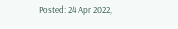Posted: 24 Apr 2022,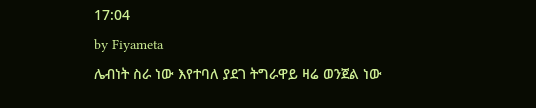17:04
by Fiyameta
ሌብነት ስራ ነው እየተባለ ያደገ ትግራዋይ ዛሬ ወንጀል ነው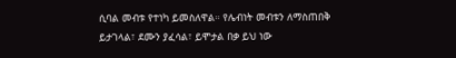ሲባል መብቱ የተነካ ይመስለዋል። የሌብነት መብቱን ለማስጠበቅ ይታገላል፣ ደሙን ያፈሳል፣ ይሞታል በቃ ይህ ነው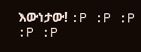እውነታው! :P :P :P :P :P